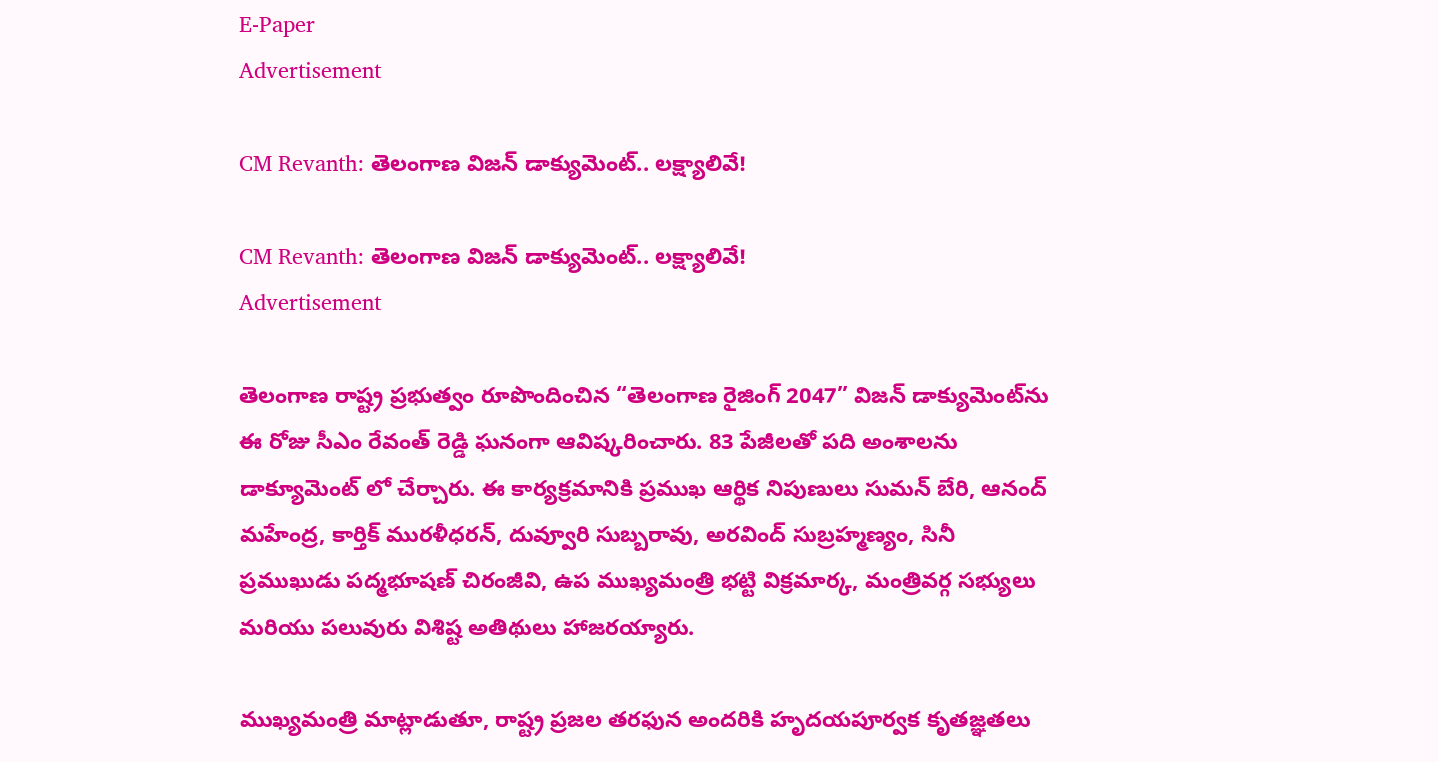E-Paper
Advertisement

CM Revanth: తెలంగాణ విజన్ డాక్యుమెంట్.. లక్ష్యాలివే!

CM Revanth: తెలంగాణ విజన్ డాక్యుమెంట్.. లక్ష్యాలివే!
Advertisement

తెలంగాణ రాష్ట్ర ప్రభుత్వం రూపొందించిన “తెలంగాణ రైజింగ్ 2047” విజన్ డాక్యుమెంట్‌ను ఈ రోజు సీఎం రేవంత్ రెడ్డి ఘనంగా ఆవిష్కరించారు. 83 పేజీలతో పది అంశాలను డాక్యూమెంట్ లో చేర్చారు. ఈ కార్యక్రమానికి ప్రముఖ ఆర్థిక నిపుణులు సుమన్ బేరి, ఆనంద్ మహేంద్ర, కార్తిక్ మురళీధరన్, దువ్వూరి సుబ్బరావు, అరవింద్ సుబ్రహ్మణ్యం, సినీ ప్రముఖుడు పద్మభూషణ్ చిరంజీవి, ఉప ముఖ్యమంత్రి భట్టి విక్రమార్క, మంత్రివర్గ సభ్యులు మరియు పలువురు విశిష్ట అతిథులు హాజరయ్యారు.

ముఖ్యమంత్రి మాట్లాడుతూ, రాష్ట్ర ప్రజల తరఫున అందరికి హృదయపూర్వక కృతజ్ఞతలు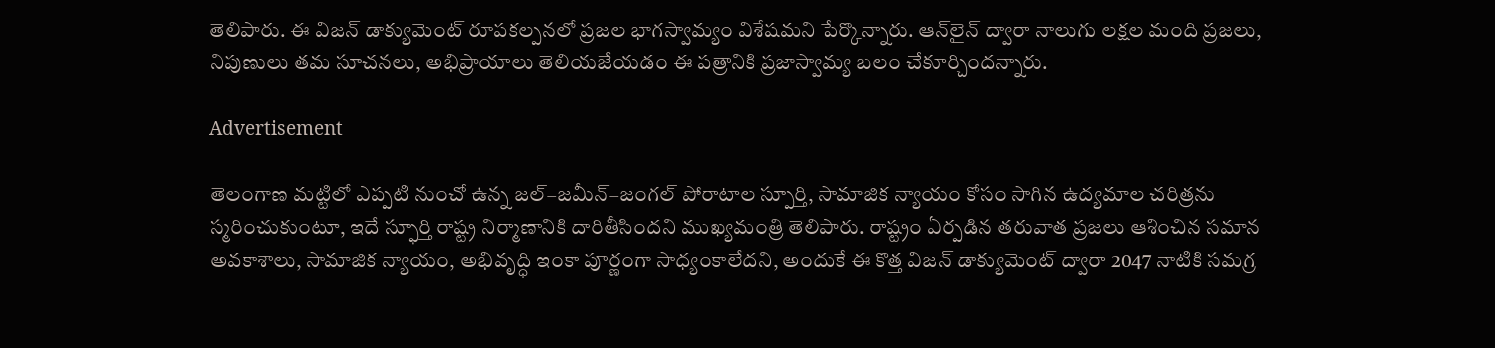తెలిపారు. ఈ విజన్ డాక్యుమెంట్ రూపకల్పనలో ప్రజల భాగస్వామ్యం విశేషమని పేర్కొన్నారు. ఆన్‌లైన్ ద్వారా నాలుగు లక్షల మంది ప్రజలు, నిపుణులు తమ సూచనలు, అభిప్రాయాలు తెలియజేయడం ఈ పత్రానికి ప్రజాస్వామ్య బలం చేకూర్చిందన్నారు.

Advertisement

తెలంగాణ మట్టిలో ఎప్పటి నుంచో ఉన్న జల్–జమీన్–జంగల్ పోరాటాల స్పూర్తి, సామాజిక న్యాయం కోసం సాగిన ఉద్యమాల చరిత్రను స్మరించుకుంటూ, ఇదే స్ఫూర్తి రాష్ట్ర నిర్మాణానికి దారితీసిందని ముఖ్యమంత్రి తెలిపారు. రాష్ట్రం ఏర్పడిన తరువాత ప్రజలు ఆశించిన సమాన అవకాశాలు, సామాజిక న్యాయం, అభివృద్ధి ఇంకా పూర్ణంగా సాధ్యంకాలేదని, అందుకే ఈ కొత్త విజన్ డాక్యుమెంట్ ద్వారా 2047 నాటికి సమగ్ర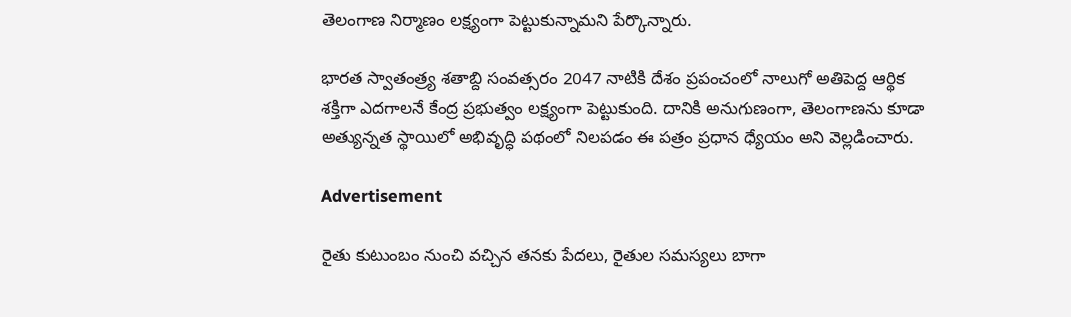తెలంగాణ నిర్మాణం లక్ష్యంగా పెట్టుకున్నామని పేర్కొన్నారు.

భారత స్వాతంత్ర్య శతాబ్ది సంవత్సరం 2047 నాటికి దేశం ప్రపంచంలో నాలుగో అతిపెద్ద ఆర్థిక శక్తిగా ఎదగాలనే కేంద్ర ప్రభుత్వం లక్ష్యంగా పెట్టుకుంది. దానికి అనుగుణంగా, తెలంగాణను కూడా అత్యున్నత స్థాయిలో అభివృద్ధి పథంలో నిలపడం ఈ పత్రం ప్రధాన ధ్యేయం అని వెల్లడించారు.

Advertisement

రైతు కుటుంబం నుంచి వచ్చిన తనకు పేదలు, రైతుల సమస్యలు బాగా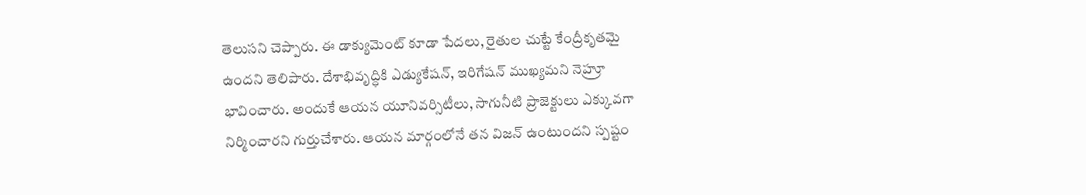తెలుసని చెప్పారు. ఈ డాక్యుమెంట్‌ కూడా పేదలు, రైతుల చుట్టే కేంద్రీకృతమై ఉందని తెలిపారు. దేశాభివృద్ధికి ఎడ్యుకేషన్‌, ఇరిగేషన్‌ ముఖ్యమని నెహ్రూ భావించారు. అందుకే ఆయన యూనివర్సిటీలు, సాగునీటి ప్రాజెక్టులు ఎక్కువగా నిర్మించారని గుర్తుచేశారు. ఆయన మార్గంలోనే తన విజన్ ఉంటుందని స్పష్టం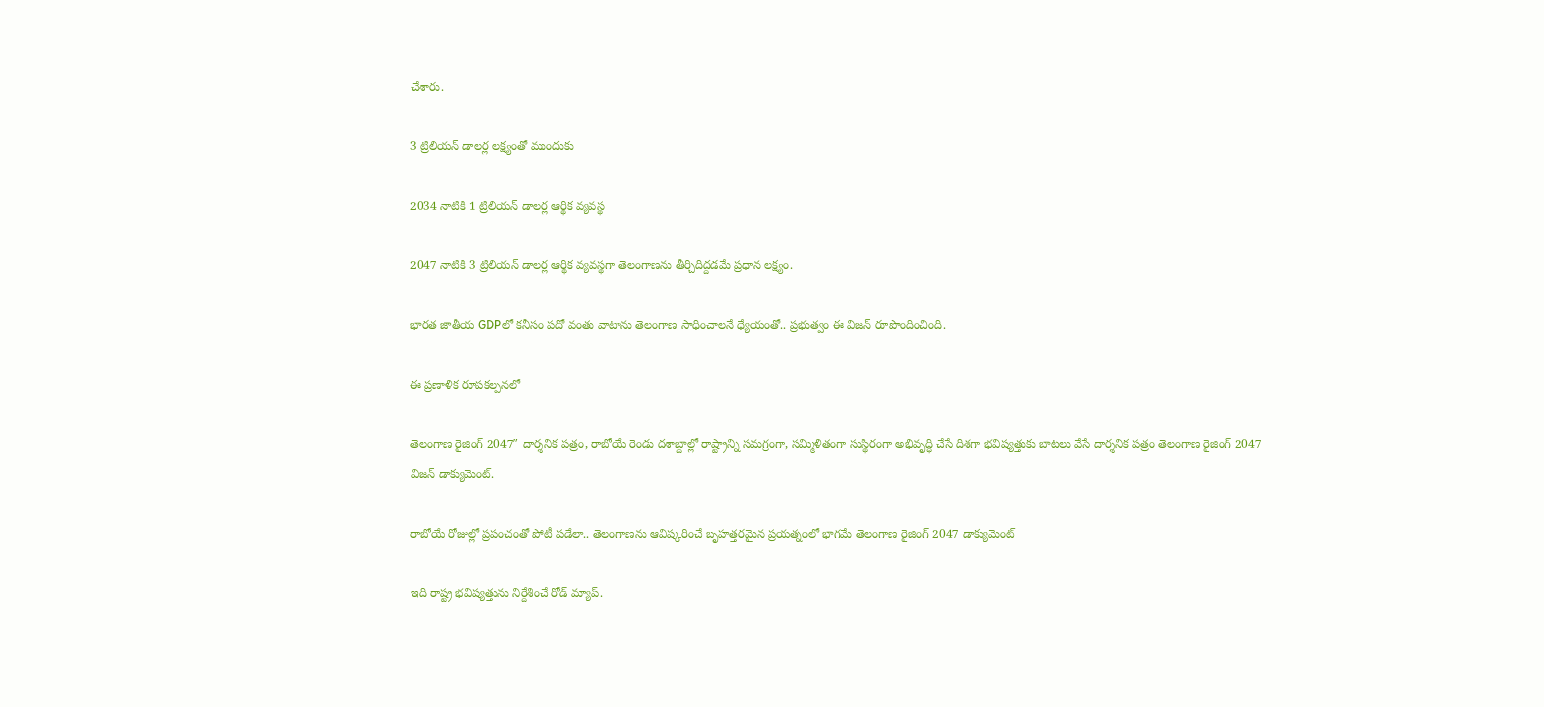చేశారు.

3 ట్రిలియన్ డాలర్ల లక్ష్యంతో ముందుకు

2034 నాటికి 1 ట్రిలియన్ డాలర్ల ఆర్థిక వ్యవస్థ

2047 నాటికి 3 ట్రిలియన్ డాలర్ల ఆర్థిక వ్యవస్థగా తెలంగాణను తీర్చిదిద్దడమే ప్రధాన లక్ష్యం.

భారత జాతీయ GDPలో కనీసం పదో వంతు వాటాను తెలంగాణ సాధించాలనే ధ్యేయంతో.. ప్రభుత్వం ఈ విజన్ రూపొందించింది.

ఈ ప్రణాళిక రూపకల్పనలో

తెలంగాణ రైజింగ్ 2047″ దార్శనిక పత్రం, రాబోయే రెండు దశాబ్దాల్లో రాష్ట్రాన్ని సమగ్రంగా, సమ్మిళితంగా సుస్థిరంగా అభివృద్ధి చేసే దిశగా భవిష్యత్తుకు బాటలు వేసే దార్శనిక పత్రం తెలంగాణ రైజింగ్ 2047 విజన్ డాక్యుమెంట్.

రాబోయే రోజుల్లో ప్రపంచంతో పోటీ పడేలా.. తెలంగాణను ఆవిష్కరించే బృహత్తరమైన ప్రయత్నంలో భాగమే తెలంగాణ రైజింగ్ 2047 డాక్యుమెంట్

ఇది రాష్ట్ర భవిష్యత్తును నిర్దేశించే రోడ్ మ్యాప్.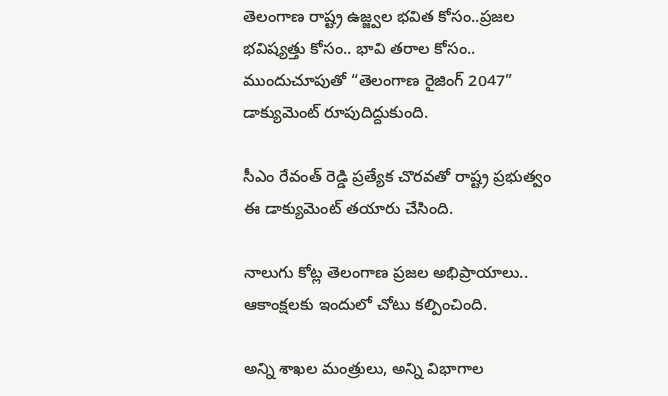తెలంగాణ రాష్ట్ర ఉజ్జ్వల భవిత కోసం..ప్రజల భవిష్యత్తు కోసం.. భావి తరాల కోసం.. ముందుచూపుతో “తెలంగాణ రైజింగ్ 2047” డాక్యుమెంట్ రూపుదిద్దుకుంది.

సీఎం రేవంత్ రెడ్డి ప్రత్యేక చొరవతో రాష్ట్ర ప్రభుత్వం ఈ డాక్యుమెంట్ తయారు చేసింది.

నాలుగు కోట్ల తెలంగాణ ప్రజల అభిప్రాయాలు.. ఆకాంక్షలకు ఇందులో చోటు కల్పించింది.

అన్ని శాఖల మంత్రులు, అన్ని విభాగాల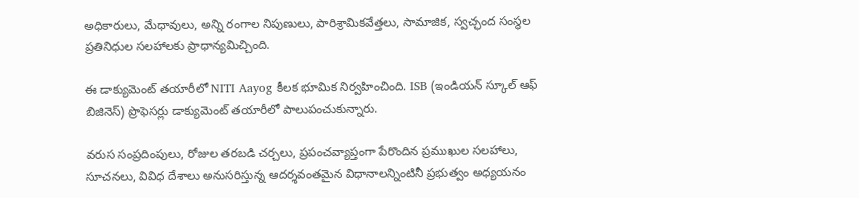అధికారులు, మేధావులు, అన్ని రంగాల నిపుణులు, పారిశ్రామికవేత్తలు, సామాజిక, స్వచ్ఛంద సంస్థల ప్రతినిధుల సలహాలకు ప్రాధాన్యమిచ్చింది.

ఈ డాక్యుమెంట్ తయారీలో NITI Aayog కీలక భూమిక నిర్వహించింది. ISB (ఇండియన్‌ స్కూల్‌ ఆఫ్‌ బిజినెస్‌) ప్రొఫెసర్లు డాక్యుమెంట్ తయారీలో పాలుపంచుకున్నారు.

వరుస సంప్రదింపులు, రోజుల తరబడి చర్చలు, ప్రపంచవ్యాప్తంగా పేరొందిన ప్రముఖుల సలహాలు, సూచనలు, వివిధ దేశాలు అనుసరిస్తున్న ఆదర్శవంతమైన విధానాలన్నింటినీ ప్రభుత్వం అధ్యయనం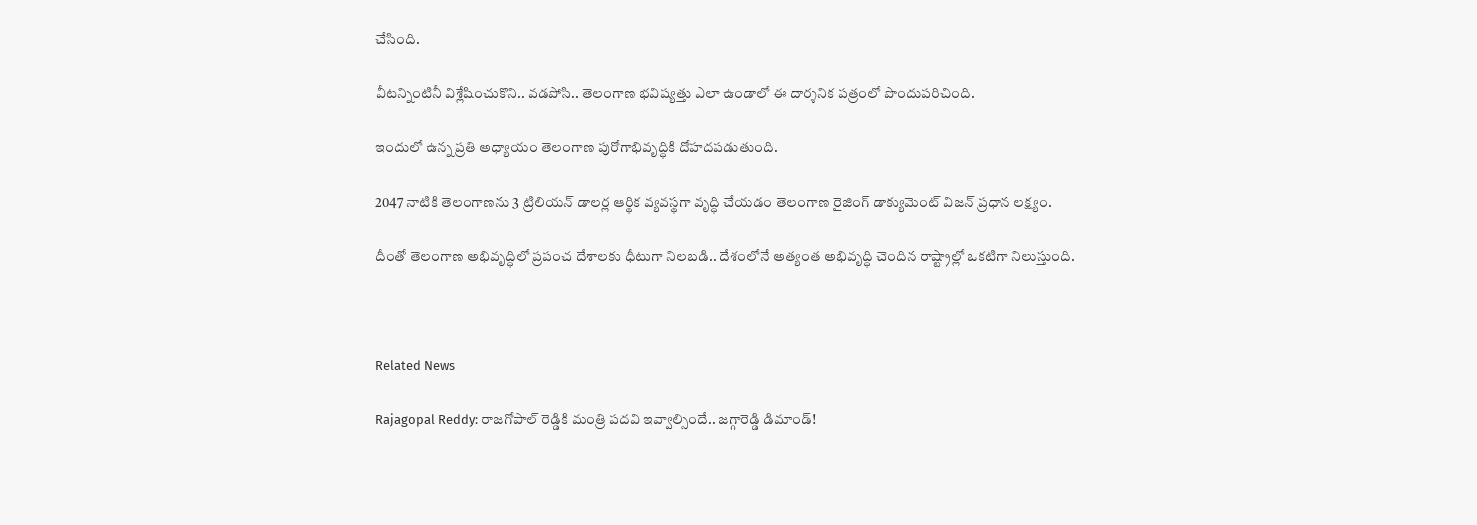చేసింది.

వీటన్నింటినీ విశ్లేషించుకొని.. వడపోసి.. తెలంగాణ భవిష్యత్తు ఎలా ఉండాలో ఈ దార్శనిక పత్రంలో పొందుపరిచింది.

ఇందులో ఉన్న ప్రతి అధ్యాయం తెలంగాణ పురోగాభివృద్ధికి దోహదపడుతుంది.

2047 నాటికి తెలంగాణను 3 ట్రిలియన్ డాలర్ల ఆర్థిక వ్యవస్థగా వృద్ధి చేయడం తెలంగాణ రైజింగ్ డాక్యుమెంట్ విజన్ ప్రధాన లక్ష్యం.

దీంతో తెలంగాణ అభివృద్ధిలో ప్రపంచ దేశాలకు ధీటుగా నిలబడి.. దేశంలోనే అత్యంత అభివృద్ధి చెందిన రాష్ట్రాల్లో ఒకటిగా నిలుస్తుంది.



Related News

Rajagopal Reddy: రాజగోపాల్ రెడ్డికి మంత్రి పదవి ఇవ్వాల్సిందే.. జగ్గారెడ్డి డిమాండ్!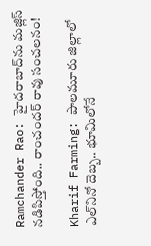Ramchander Rao: హైదరాబాద్‌ను మజ్లిస్ నడిపిస్తోంది.. రాంచందర్ రావు సంచలనం!

Kharif Farming: పాలమూరు జిల్లాలో ఎల్‌నినో దెబ్బ.. భూమిలోనే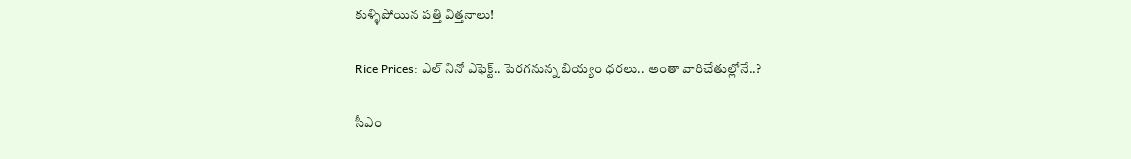కుళ్ళిపోయిన పత్తి విత్తనాలు!

Rice Prices: ఎల్ నినో ఎఫెక్ట్.. పెరగనున్న బియ్యం ధరలు.. అంతా వారిచేతుల్లోనే..?

సీఎం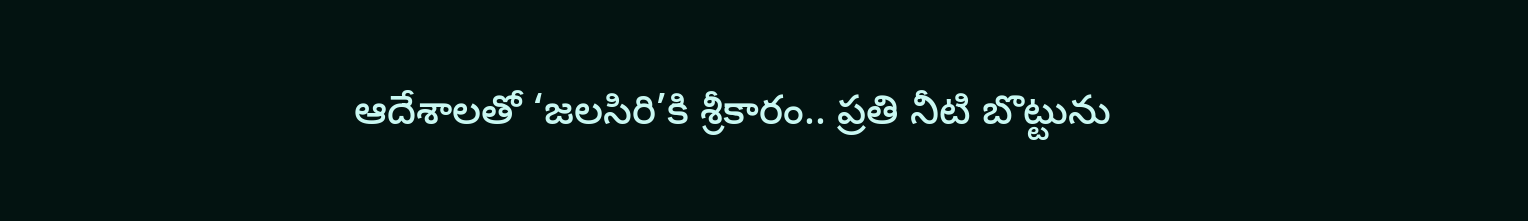ఆదేశాలతో ‘జలసిరి’కి శ్రీకారం.. ప్రతి నీటి బొట్టును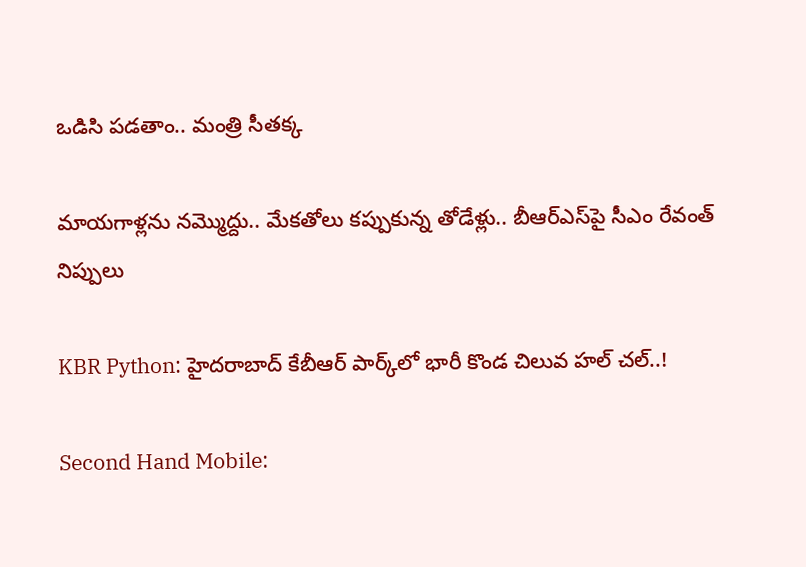ఒడిసి పడతాం.. మంత్రి సీతక్క

మాయగాళ్లను నమ్మొద్దు.. మేకతోలు కప్పుకున్న తోడేళ్లు.. బీఆర్‌ఎస్‌పై సీఎం రేవంత్ నిప్పులు

KBR Python: హైదరాబాద్ కేబీఆర్ పార్క్‌లో భారీ కొండ చిలువ హల్ చల్..!

Second Hand Mobile: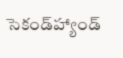సెకండ్‌హ్యాండ్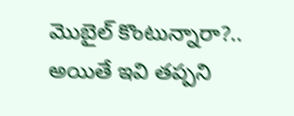మొబైల్ కొంటున్నారా?.. అయితే ఇవి తప్పని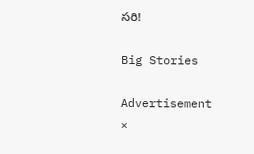సరి!

Big Stories

Advertisement
×